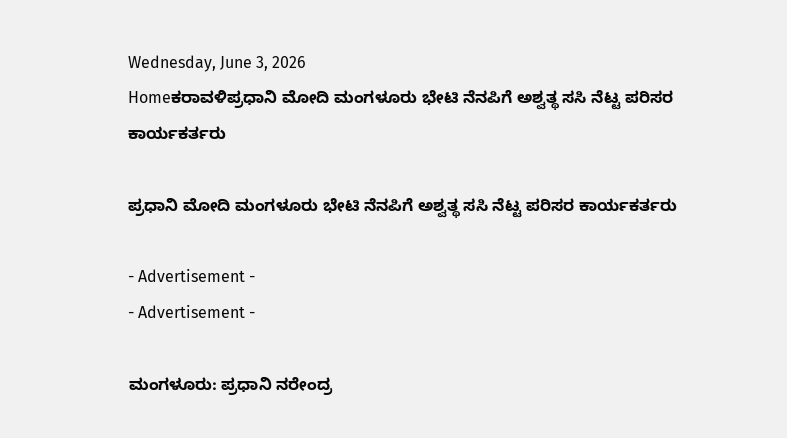Wednesday, June 3, 2026
Homeಕರಾವಳಿಪ್ರಧಾನಿ ಮೋದಿ ಮಂಗಳೂರು ಭೇಟಿ ನೆನಪಿಗೆ ಅಶ್ವತ್ಥ ಸಸಿ ನೆಟ್ಟ ಪರಿಸರ ಕಾರ್ಯಕರ್ತರು

ಪ್ರಧಾನಿ ಮೋದಿ ಮಂಗಳೂರು ಭೇಟಿ ನೆನಪಿಗೆ ಅಶ್ವತ್ಥ ಸಸಿ ನೆಟ್ಟ ಪರಿಸರ ಕಾರ್ಯಕರ್ತರು

- Advertisement -
- Advertisement -

ಮಂಗಳೂರು: ಪ್ರಧಾನಿ ನರೇಂದ್ರ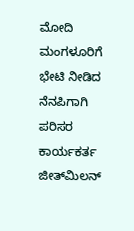ಮೋದಿ ಮಂಗಳೂರಿಗೆ ಭೇಟಿ ನೀಡಿದ ನೆನಪಿಗಾಗಿ  ಪರಿಸರ ಕಾರ್ಯಕರ್ತ ಜೀತ್‌ಮಿಲನ್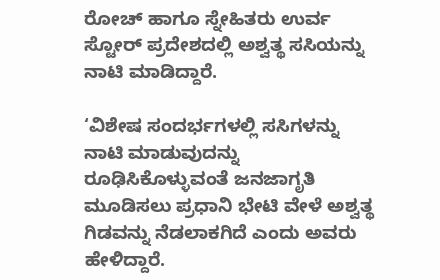ರೋಚ್ ಹಾಗೂ ಸ್ನೇಹಿತರು ಉರ್ವ ಸ್ಟೋರ್ ಪ್ರದೇಶದಲ್ಲಿ ಅಶ್ವತ್ಥ ಸಸಿಯನ್ನು ನಾಟಿ ಮಾಡಿದ್ದಾರೆ.

‘ವಿಶೇಷ ಸಂದರ್ಭಗಳಲ್ಲಿ ಸಸಿಗಳನ್ನು ನಾಟಿ ಮಾಡುವುದನ್ನು ರೂಢಿಸಿಕೊಳ್ಳುವಂತೆ ಜನಜಾಗೃತಿ ಮೂಡಿಸಲು ಪ್ರಧಾನಿ ಭೇಟಿ ವೇಳೆ ಅಶ್ವತ್ಥ ಗಿಡವನ್ನು ನೆಡಲಾಕಗಿದೆ ಎಂದು ಅವರು ಹೇಳಿದ್ದಾರೆ.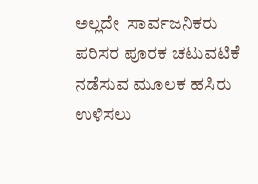ಅಲ್ಲದೇ  ಸಾರ್ವಜನಿಕರು ಪರಿಸರ ಪೂರಕ ಚಟುವಟಿಕೆ ನಡೆಸುವ ಮೂಲಕ ಹಸಿರು ಉಳಿಸಲು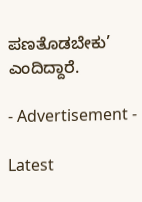ಪಣತೊಡಬೇಕು’ ಎಂದಿದ್ದಾರೆ.

- Advertisement -

Latest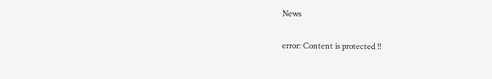News

error: Content is protected !!